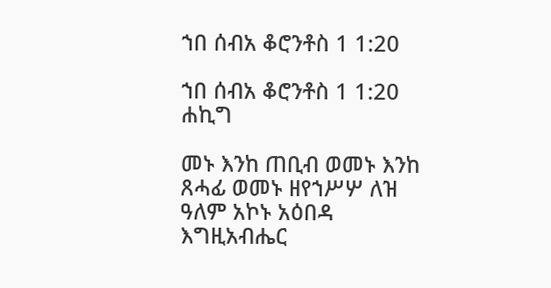ኀበ ሰብአ ቆሮንቶስ 1 1:20

ኀበ ሰብአ ቆሮንቶስ 1 1:20 ሐኪግ

መኑ እንከ ጠቢብ ወመኑ እንከ ጸሓፊ ወመኑ ዘየኀሥሦ ለዝ ዓለም አኮኑ አዕበዳ እግዚአብሔር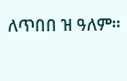ለጥበበ ዝ ዓለም።